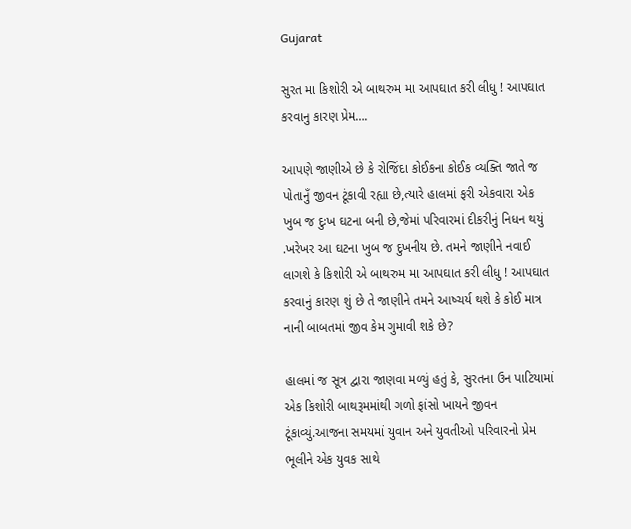Gujarat

સુરત મા કિશોરી એ બાથરુમ મા આપઘાત કરી લીધુ ! આપઘાત કરવાનુ કારણ પ્રેમ….

આપણે જાણીએ છે કે રોજિંદા કોઈકના કોઈક વ્યક્તિ જાતે જ પોતાનુઁ જીવન ટૂંકાવી રહ્યા છે,ત્યારે હાલમાં ફરી એકવારા એક ખુબ જ દુઃખ ઘટના બની છે,જેમાં પરિવારમાં દીકરીનું નિધન થયું .ખરેખર આ ઘટના ખુબ જ દુખનીય છે. તમને જાણીને નવાઈ લાગશે કે કિશોરી એ બાથરુમ મા આપઘાત કરી લીધુ ! આપઘાત કરવાનું કારણ શું છે તે જાણીને તમને આષ્ચર્ય થશે કે કોઈ માત્ર નાની બાબતમાં જીવ કેમ ગુમાવી શકે છે?

હાલમાં જ સૂત્ર દ્વારા જાણવા મળ્યું હતું કે, સુરતના ઉન પાટિયામાં એક કિશોરી બાથરૂમમાંથી ગળો ફાંસો ખાયને જીવન ટૂંકાવ્યું.આજના સમયમાં યુવાન અને યુવતીઓ પરિવારનો પ્રેમ ભૂલીને એક યુવક સાથે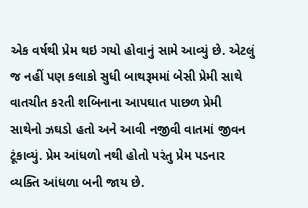એક વર્ષથી પ્રેમ થઇ ગયો હોવાનું સામે આવ્યું છે. એટલું જ નહીં પણ કલાકો સુધી બાથરૂમમાં બેસી પ્રેમી સાથે વાતચીત કરતી શબિનાના આપઘાત પાછળ પ્રેમી સાથેનો ઝઘડો હતો અને આવી નજીવી વાતમાં જીવન ટૂંકાવ્યું. પ્રેમ આંધળો નથી હોતો પરંતુ પ્રેમ પડનાર વ્યક્તિ આંધળા બની જાય છે.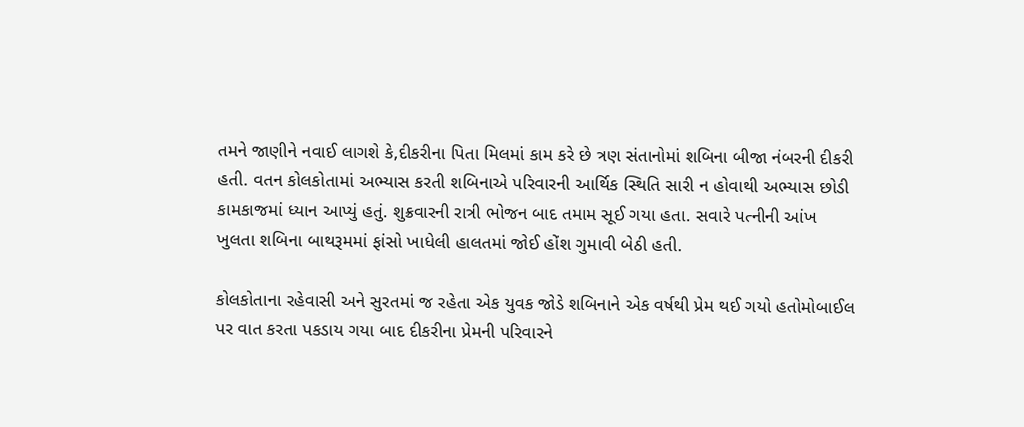તમને જાણીને નવાઈ લાગશે કે,દીકરીના પિતા મિલમાં કામ કરે છે ત્રણ સંતાનોમાં શબિના બીજા નંબરની દીકરી હતી. વતન કોલકોતામાં અભ્યાસ કરતી શબિનાએ પરિવારની આર્થિક સ્થિતિ સારી ન હોવાથી અભ્યાસ છોડી કામકાજમાં ધ્યાન આપ્યું હતું. શુક્રવારની રાત્રી ભોજન બાદ તમામ સૂઈ ગયા હતા. સવારે પત્નીની આંખ ખુલતા શબિના બાથરૂમમાં ફાંસો ખાધેલી હાલતમાં જોઈ હોંશ ગુમાવી બેઠી હતી.

કોલકોતાના રહેવાસી અને સુરતમાં જ રહેતા એક યુવક જોડે શબિનાને એક વર્ષથી પ્રેમ થઈ ગયો હતોમોબાઈલ પર વાત કરતા પકડાય ગયા બાદ દીકરીના પ્રેમની પરિવારને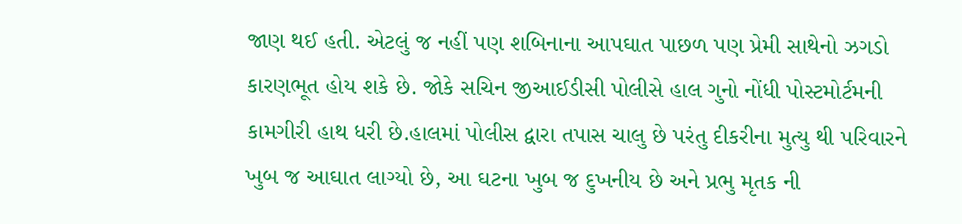જાણ થઈ હતી. એટલું જ નહીં પણ શબિનાના આપઘાત પાછળ પણ પ્રેમી સાથેનો ઝગડો કારણભૂત હોય શકે છે. જોકે સચિન જીઆઈડીસી પોલીસે હાલ ગુનો નોંધી પોસ્ટમોર્ટમની કામગીરી હાથ ધરી છે.હાલમાં પોલીસ દ્વારા તપાસ ચાલુ છે પરંતુ દીકરીના મુત્યુ થી પરિવારને ખુબ જ આઘાત લાગ્યો છે, આ ઘટના ખુબ જ દુખનીય છે અને પ્રભુ મૃતક ની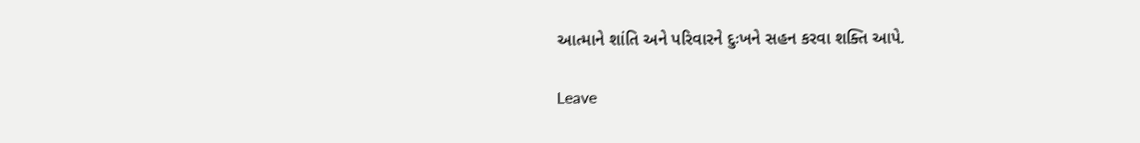આત્માને શાંતિ અને પરિવારને દુઃખને સહન કરવા શક્તિ આપે.

Leave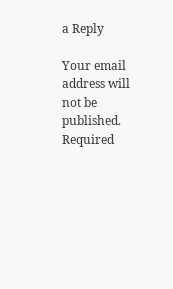a Reply

Your email address will not be published. Required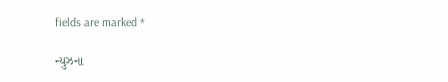fields are marked *

ન્યુઝના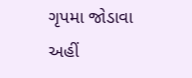ગૃપમા જોડાવા અહીં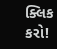ક્લિક કરો!